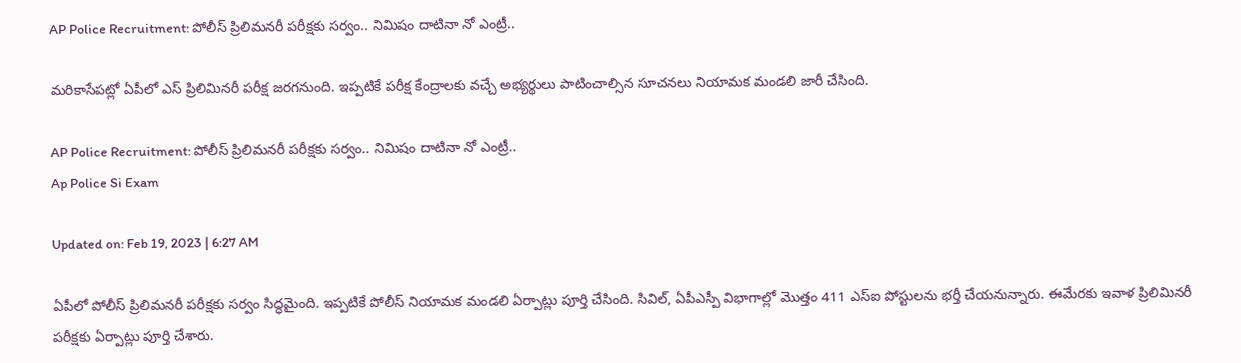AP Police Recruitment: పోలీస్ ప్రిలిమనరీ పరీక్షకు సర్వం.. నిమిషం దాటినా నో ఎంట్రీ..

మరికాసేపట్లో ఏపీలో ఎస్ ప్రిలిమినరీ పరీక్ష జరగనుంది. ఇప్పటికే పరీక్ష కేంద్రాలకు వచ్చే అభ్యర్థులు పాటించాల్సిన సూచనలు నియామక మండలి జారీ చేసింది.

AP Police Recruitment: పోలీస్ ప్రిలిమనరీ పరీక్షకు సర్వం.. నిమిషం దాటినా నో ఎంట్రీ..
Ap Police Si Exam

Updated on: Feb 19, 2023 | 6:27 AM

ఏపీలో పోలీస్ ప్రిలిమనరీ పరీక్షకు సర్వం సిద్ధమైంది. ఇప్పటికే పోలీస్ నియామక మండలి ఏర్పాట్లు పూర్తి చేసింది. సివిల్, ఏపీఎస్పీ విభాగాల్లో మొత్తం 411 ఎస్ఐ పోస్టులను భర్తీ చేయనున్నారు. ఈమేరకు ఇవాళ ప్రిలిమినరీ పరీక్షకు ఏర్పాట్లు పూర్తి చేశారు.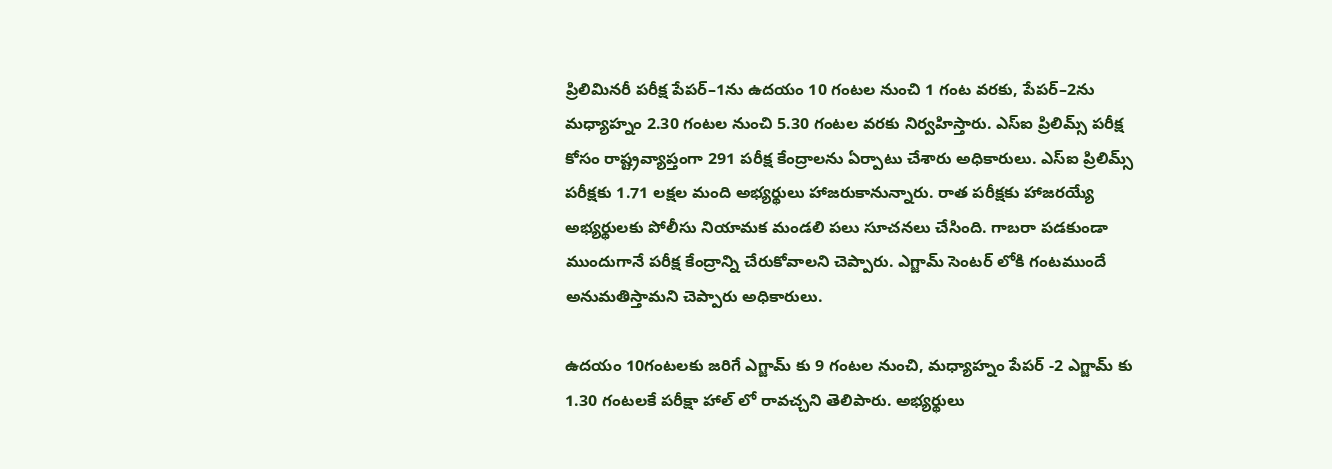ప్రిలిమినరీ పరీక్ష పేపర్‌–1ను ఉదయం 10 గంటల నుంచి 1 గంట వరకు, పేపర్‌–2ను మధ్యాహ్నం 2.30 గంటల నుంచి 5.30 గంటల వరకు నిర్వహిస్తారు. ఎస్‌ఐ ప్రిలిమ్స్‌ పరీక్ష కోసం రాష్ట్రవ్యాప్తంగా 291 పరీక్ష కేంద్రాలను ఏర్పాటు చేశారు అధికారులు. ఎస్ఐ ప్రిలిమ్స్ పరీక్షకు 1.71 లక్షల మంది అభ్యర్థులు హాజరుకానున్నారు. రాత పరీక్షకు హాజరయ్యే అభ్యర్థులకు పోలీసు నియామక మండలి పలు సూచనలు చేసింది. గాబరా పడకుండా ముందుగానే పరీక్ష కేంద్రాన్ని చేరుకోవాలని చెప్పారు. ఎగ్జామ్ సెంటర్ లోకి గంటముందే అనుమతిస్తామని చెప్పారు అధికారులు.

ఉదయం 10గంటలకు జరిగే ఎగ్జామ్ కు 9 గంటల నుంచి, మధ్యాహ్నం పేపర్ -2 ఎగ్జామ్ కు 1.30 గంటలకే పరీక్షా హాల్ లో రావచ్చని తెలిపారు. అభ్యర్థులు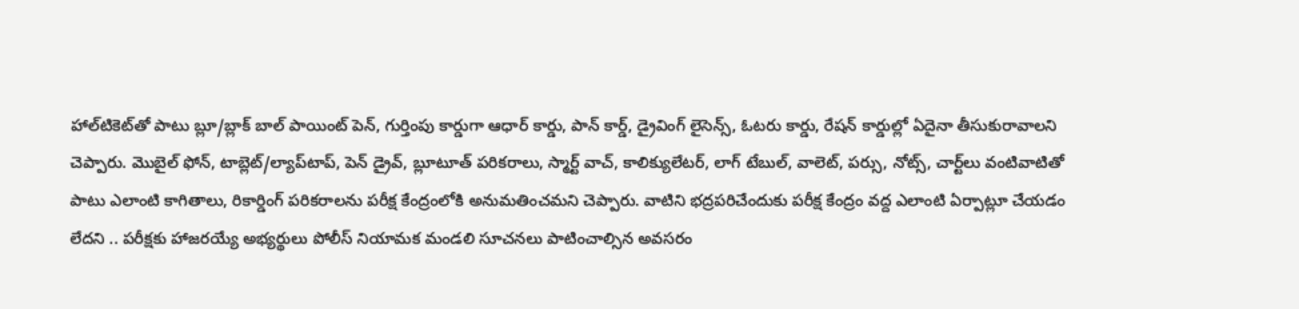హాల్‌టికెట్‌తో పాటు బ్లూ/బ్లాక్‌ బాల్‌ పాయింట్‌ పెన్‌, గుర్తింపు కార్డుగా ఆధార్‌ కార్డు, పాన్‌ కార్డ్, డ్రైవింగ్‌ లైసెన్స్, ఓటరు కార్డు, రేషన్‌ కార్డుల్లో ఏదైనా తీసుకురావాలని చెప్పారు. మొబైల్‌ ఫోన్, టాబ్లెట్‌/ల్యాప్‌టాప్, పెన్‌ డ్రైవ్, బ్లూటూత్‌ పరికరాలు, స్మార్ట్‌ వాచ్, కాలిక్యులేటర్, లాగ్‌ టేబుల్, వాలెట్, పర్సు, నోట్స్, చార్ట్‌లు వంటివాటితో పాటు ఎలాంటి కాగితాలు, రికార్డింగ్‌ పరికరాలను పరీక్ష కేంద్రంలోకి అనుమతించమని చెప్పారు. వాటిని భద్రపరిచేందుకు పరీక్ష కేంద్రం వద్ద ఎలాంటి ఏర్పాట్లూ చేయడం లేదని .. పరీక్షకు హాజరయ్యే అభ్యర్థులు పోలీస్ నియామక మండలి సూచనలు పాటించాల్సిన అవసరం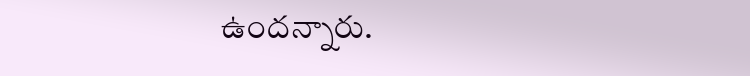ఉందన్నారు.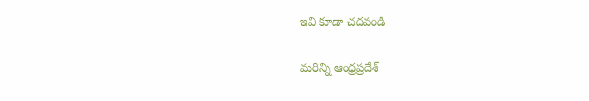ఇవి కూడా చదవండి

మరిన్ని ఆంధ్రప్రదేశ్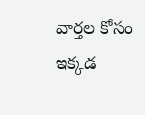వార్తల కోసం ఇక్కడ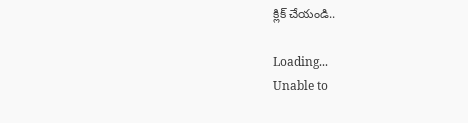క్లిక్ చేయండి..

Loading...
Unable to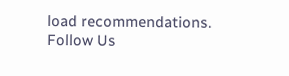load recommendations.
Follow Us